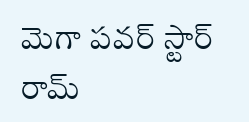మెగా పవర్ స్టార్ రామ్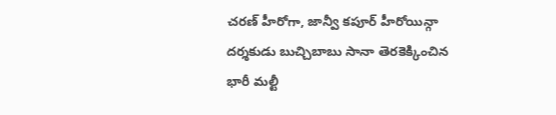చరణ్ హీరోగా, జాన్వీ కపూర్ హీరోయిన్గా దర్శకుడు బుచ్చిబాబు సానా తెరకెక్కించిన భారీ మల్టీ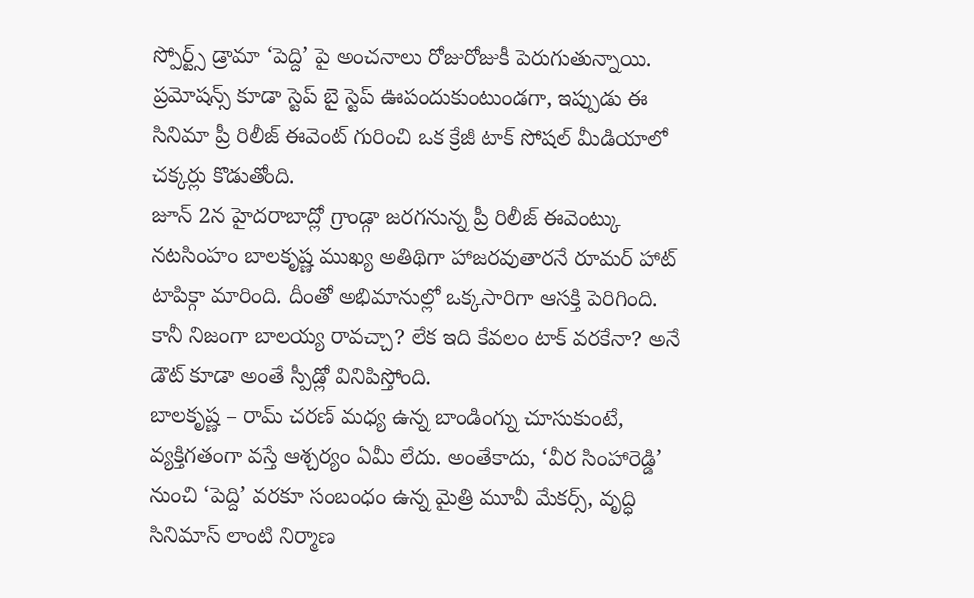స్పోర్ట్స్ డ్రామా ‘పెద్ది’ పై అంచనాలు రోజురోజుకీ పెరుగుతున్నాయి. ప్రమోషన్స్ కూడా స్టెప్ బై స్టెప్ ఊపందుకుంటుండగా, ఇప్పుడు ఈ సినిమా ప్రీ రిలీజ్ ఈవెంట్ గురించి ఒక క్రేజీ టాక్ సోషల్ మీడియాలో చక్కర్లు కొడుతోంది.
జూన్ 2న హైదరాబాద్లో గ్రాండ్గా జరగనున్న ప్రీ రిలీజ్ ఈవెంట్కు నటసింహం బాలకృష్ణ ముఖ్య అతిథిగా హాజరవుతారనే రూమర్ హాట్ టాపిక్గా మారింది. దీంతో అభిమానుల్లో ఒక్కసారిగా ఆసక్తి పెరిగింది. కానీ నిజంగా బాలయ్య రావచ్చా? లేక ఇది కేవలం టాక్ వరకేనా? అనే డౌట్ కూడా అంతే స్పీడ్లో వినిపిస్తోంది.
బాలకృష్ణ – రామ్ చరణ్ మధ్య ఉన్న బాండింగ్ను చూసుకుంటే, వ్యక్తిగతంగా వస్తే ఆశ్చర్యం ఏమీ లేదు. అంతేకాదు, ‘వీర సింహారెడ్డి’ నుంచి ‘పెద్ది’ వరకూ సంబంధం ఉన్న మైత్రి మూవీ మేకర్స్, వృద్ధి సినిమాస్ లాంటి నిర్మాణ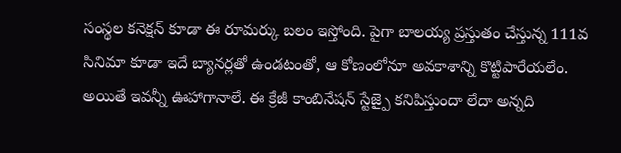సంస్థల కనెక్షన్ కూడా ఈ రూమర్కు బలం ఇస్తోంది. పైగా బాలయ్య ప్రస్తుతం చేస్తున్న 111వ సినిమా కూడా ఇదే బ్యానర్లతో ఉండటంతో, ఆ కోణంలోనూ అవకాశాన్ని కొట్టిపారేయలేం.
అయితే ఇవన్నీ ఊహాగానాలే. ఈ క్రేజీ కాంబినేషన్ స్టేజ్పై కనిపిస్తుందా లేదా అన్నది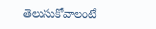తెలుసుకోవాలంటే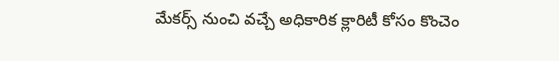మేకర్స్ నుంచి వచ్చే అధికారిక క్లారిటీ కోసం కొంచెం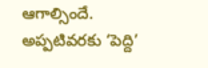ఆగాల్సిందే. అప్పటివరకు ‘పెద్ది’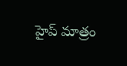హైప్ మాత్రం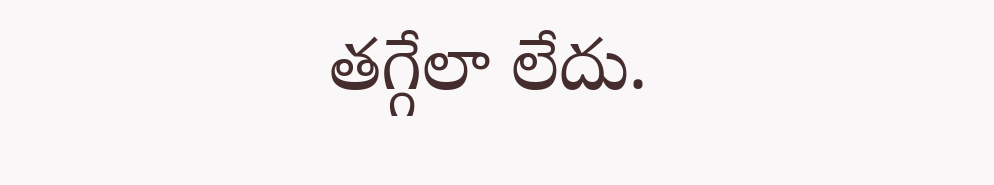తగ్గేలా లేదు.